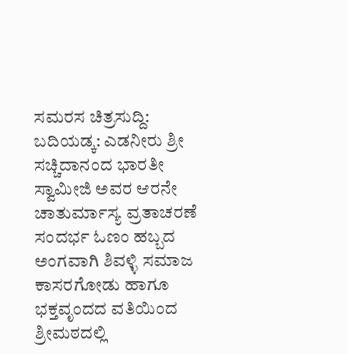ಸಮರಸ ಚಿತ್ರಸುದ್ದಿ: ಬದಿಯಡ್ಕ: ಎಡನೀರು ಶ್ರೀ ಸಚ್ಚಿದಾನಂದ ಭಾರತೀ ಸ್ವಾಮೀಜಿ ಅವರ ಆರನೇ ಚಾತುರ್ಮಾಸ್ಯ ವ್ರತಾಚರಣೆ ಸಂದರ್ಭ ಓಣಂ ಹಬ್ಬದ ಅಂಗವಾಗಿ ಶಿವಳ್ಳಿ ಸಮಾಜ ಕಾಸರಗೋಡು ಹಾಗೂ ಭಕ್ತವೃಂದದ ವತಿಯಿಂದ ಶ್ರೀಮಠದಲ್ಲಿ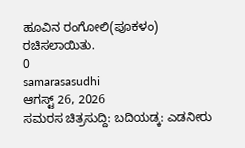ಹೂವಿನ ರಂಗೋಲಿ(ಪೂಕಳಂ) ರಚಿಸಲಾಯಿತು.
0
samarasasudhi
ಆಗಸ್ಟ್ 26, 2026
ಸಮರಸ ಚಿತ್ರಸುದ್ದಿ: ಬದಿಯಡ್ಕ: ಎಡನೀರು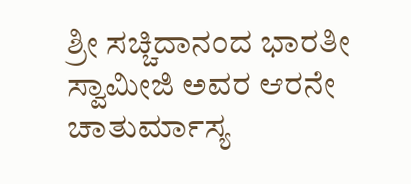ಶ್ರೀ ಸಚ್ಚಿದಾನಂದ ಭಾರತೀ ಸ್ವಾಮೀಜಿ ಅವರ ಆರನೇ ಚಾತುರ್ಮಾಸ್ಯ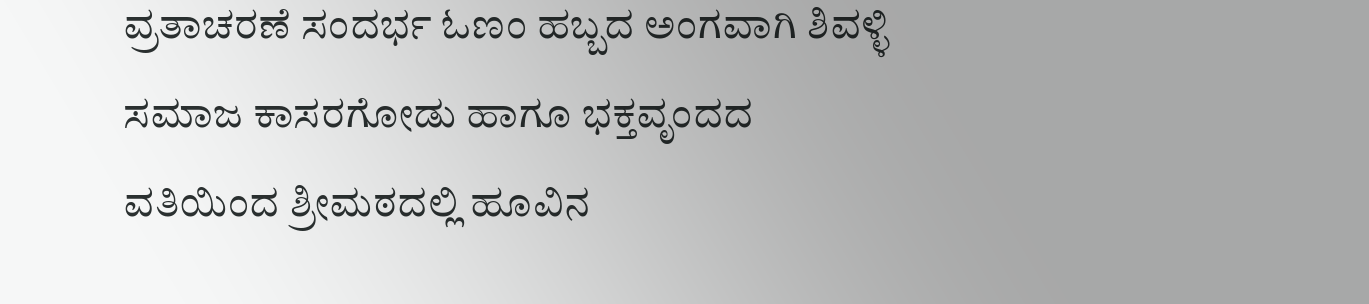ವ್ರತಾಚರಣೆ ಸಂದರ್ಭ ಓಣಂ ಹಬ್ಬದ ಅಂಗವಾಗಿ ಶಿವಳ್ಳಿ ಸಮಾಜ ಕಾಸರಗೋಡು ಹಾಗೂ ಭಕ್ತವೃಂದದ ವತಿಯಿಂದ ಶ್ರೀಮಠದಲ್ಲಿ ಹೂವಿನ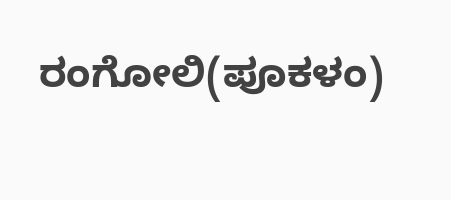ರಂಗೋಲಿ(ಪೂಕಳಂ)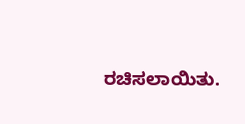ರಚಿಸಲಾಯಿತು.